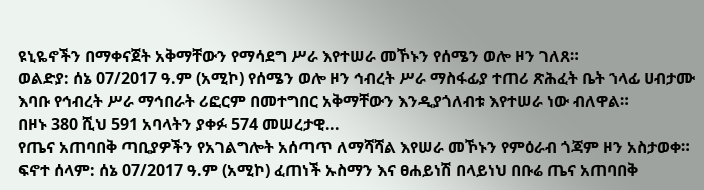ዩኒዬኖችን በማቀናጀት አቅማቸውን የማሳደግ ሥራ እየተሠራ መኾኑን የሰሜን ወሎ ዞን ገለጸ።
ወልድያ: ሰኔ 07/2017 ዓ.ም (አሚኮ) የሰሜን ወሎ ዞን ኅብረት ሥራ ማስፋፊያ ተጠሪ ጽሕፈት ቤት ኀላፊ ሀብታሙ እባቡ የኅብረት ሥራ ማኅበራት ሪፎርም በመተግበር አቅማቸውን እንዲያጎለብቱ እየተሠራ ነው ብለዋል።
በዞኑ 380 ሺህ 591 አባላትን ያቀፉ 574 መሠረታዊ...
የጤና አጠባበቅ ጣቢያዎችን የአገልግሎት አሰጣጥ ለማሻሻል እየሠራ መኾኑን የምዕራብ ጎጃም ዞን አስታወቀ።
ፍኖተ ሰላም: ሰኔ 07/2017 ዓ.ም (አሚኮ) ፈጠነች ኡስማን እና ፀሐይነሽ በላይነህ በቡሬ ጤና አጠባበቅ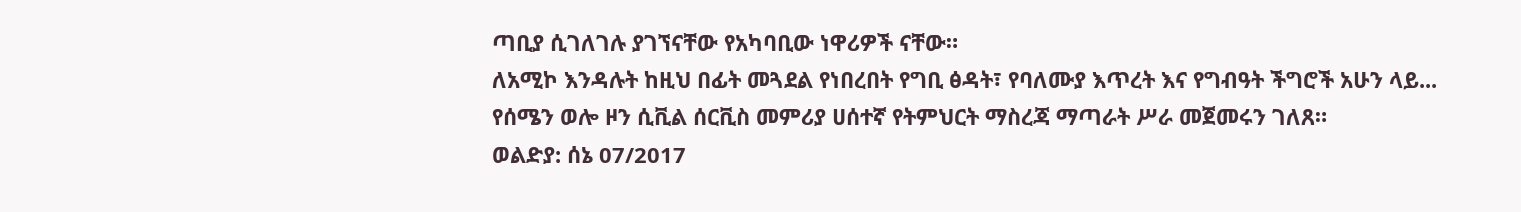ጣቢያ ሲገለገሉ ያገኘናቸው የአካባቢው ነዋሪዎች ናቸው።
ለአሚኮ እንዳሉት ከዚህ በፊት መጓደል የነበረበት የግቢ ፅዳት፣ የባለሙያ እጥረት እና የግብዓት ችግሮች አሁን ላይ...
የሰሜን ወሎ ዞን ሲቪል ሰርቪስ መምሪያ ሀሰተኛ የትምህርት ማስረጃ ማጣራት ሥራ መጀመሩን ገለጸ።
ወልድያ: ሰኔ 07/2017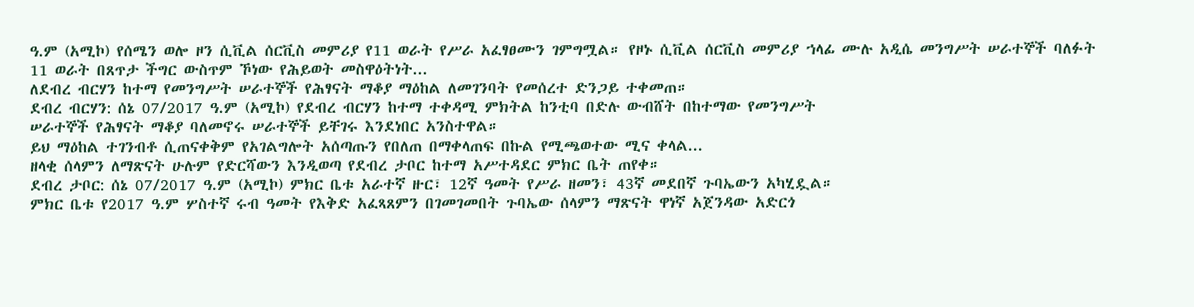ዓ.ም (አሚኮ) የሰሜን ወሎ ዞን ሲቪል ሰርቪስ መምሪያ የ11 ወራት የሥራ አፈፃፀሙን ገምግሟል። የዞኑ ሲቪል ሰርቪስ መምሪያ ኀላፊ ሙሉ አዲሴ መንግሥት ሠራተኞች ባለፉት 11 ወራት በጸጥታ ችግር ውስጥም ኾነው የሕይወት መስዋዕትነት...
ለደብረ ብርሃን ከተማ የመንግሥት ሠራተኞች የሕፃናት ማቆያ ማዕከል ለመገንባት የመሰረተ ድንጋይ ተቀመጠ።
ደብረ ብርሃን: ሰኔ 07/2017 ዓ.ም (አሚኮ) የደብረ ብርሃን ከተማ ተቀዳሚ ምክትል ከንቲባ በድሉ ውብሸት በከተማው የመንግሥት
ሠራተኞች የሕፃናት ማቆያ ባለመኖሩ ሠራተኞች ይቸገሩ እንደነበር አንስተዋል።
ይህ ማዕከል ተገንብቶ ሲጠናቀቅም የአገልግሎት አሰጣጡን የበለጠ በማቀላጠፍ በኩል የሚጫወተው ሚና ቀላል...
ዘላቂ ሰላምን ለማጽናት ሁሉም የድርሻውን እንዲወጣ የደብረ ታቦር ከተማ አሥተዳደር ምክር ቤት ጠየቀ።
ደብረ ታቦር: ሰኔ 07/2017 ዓ.ም (አሚኮ) ምክር ቤቱ አራተኛ ዙር፣ 12ኛ ዓመት የሥራ ዘመን፣ 43ኛ መደበኛ ጉባኤውን አካሂዷል።
ምክር ቤቱ የ2017 ዓ.ም ሦስተኛ ሩብ ዓመት የእቅድ አፈጻጸምን በገመገመበት ጉባኤው ሰላምን ማጽናት ዋነኛ አጀንዳው አድርጎ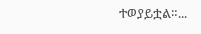ተወያይቷል።...